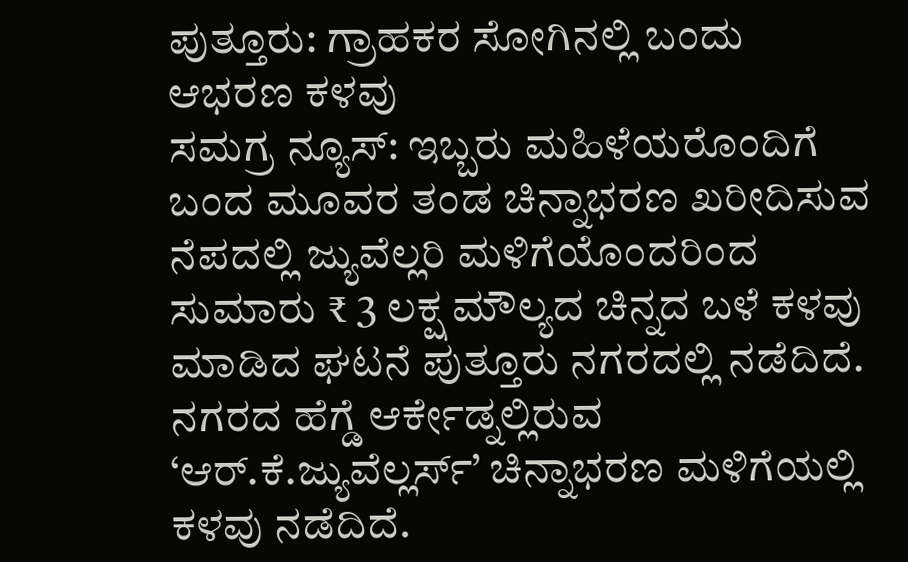ಪುತ್ತೂರು: ಗ್ರಾಹಕರ ಸೋಗಿನಲ್ಲಿ ಬಂದು ಆಭರಣ ಕಳವು
ಸಮಗ್ರ ನ್ಯೂಸ್: ಇಬ್ಬರು ಮಹಿಳೆಯರೊಂದಿಗೆ ಬಂದ ಮೂವರ ತಂಡ ಚಿನ್ನಾಭರಣ ಖರೀದಿಸುವ ನೆಪದಲ್ಲಿ ಜ್ಯುವೆಲ್ಲರಿ ಮಳಿಗೆಯೊಂದರಿಂದ ಸುಮಾರು ₹ 3 ಲಕ್ಷ ಮೌಲ್ಯದ ಚಿನ್ನದ ಬಳೆ ಕಳವು ಮಾಡಿದ ಘಟನೆ ಪುತ್ತೂರು ನಗರದಲ್ಲಿ ನಡೆದಿದೆ. ನಗರದ ಹೆಗ್ಡೆ ಆರ್ಕೇಡ್ನಲ್ಲಿರುವ ‘ಆರ್.ಕೆ.ಜ್ಯುವೆಲ್ಲರ್ಸ್’ ಚಿನ್ನಾಭರಣ ಮಳಿಗೆಯಲ್ಲಿ ಕಳವು ನಡೆದಿದೆ.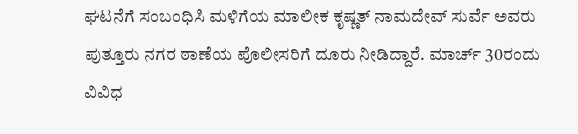ಘಟನೆಗೆ ಸಂಬಂಧಿಸಿ ಮಳಿಗೆಯ ಮಾಲೀಕ ಕೃಷ್ಣತ್ ನಾಮದೇವ್ ಸುರ್ವೆ ಅವರು ಪುತ್ತೂರು ನಗರ ಠಾಣೆಯ ಪೊಲೀಸರಿಗೆ ದೂರು ನೀಡಿದ್ದಾರೆ. ಮಾರ್ಚ್ 30ರಂದು ವಿವಿಧ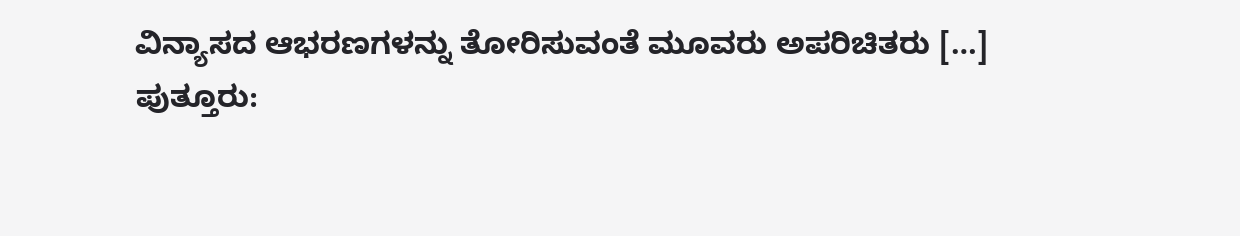ವಿನ್ಯಾಸದ ಆಭರಣಗಳನ್ನು ತೋರಿಸುವಂತೆ ಮೂವರು ಅಪರಿಚಿತರು […]
ಪುತ್ತೂರು: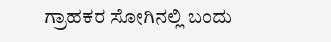ಗ್ರಾಹಕರ ಸೋಗಿನಲ್ಲಿ ಬಂದು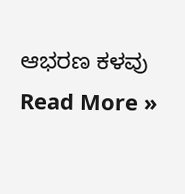ಆಭರಣ ಕಳವು Read More »